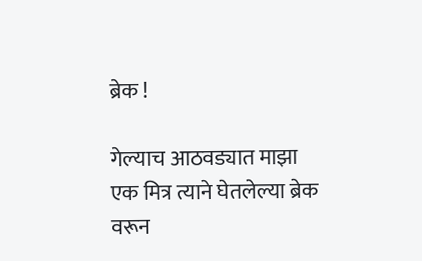ब्रेक !

गेल्याच आठवड्यात माझा एक मित्र त्याने घेतलेल्या ब्रेक वरून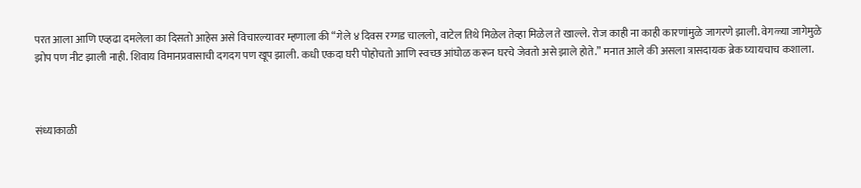परत आला आणि एव्हढा दमलेला का दिसतो आहेस असे विचारल्यावर म्हणाला की “गेले ४ दिवस रग्गड चाललो, वाटेल तिथे मिळेल तेव्हा मिळेल ते खाल्ले. रोज काही ना काही कारणांमुळे जागरणे झाली. वेगळ्या जागेमुळे झोप पण नीट झाली नाही. शिवाय विमानप्रवासाची दगदग पण खूप झाली. कधी एकदा घरी पोहोचतो आणि स्वच्छ आंघोळ करून घरचे जेवतो असे झाले होते.” मनात आले की असला त्रासदायक ब्रेक घ्यायचाच कशाला.



संध्याकाळी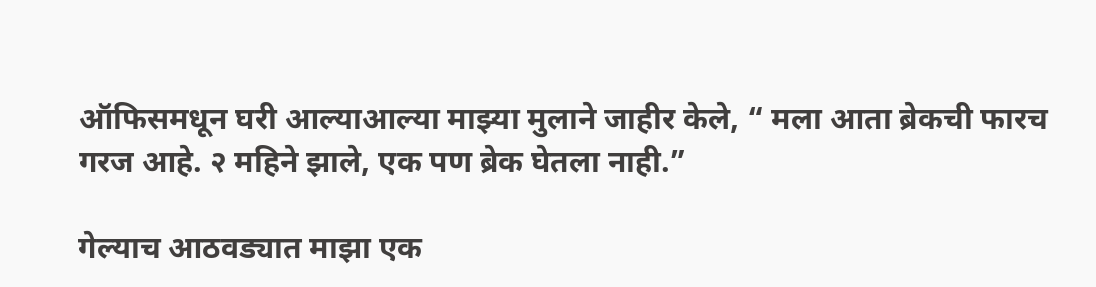ऑफिसमधून घरी आल्याआल्या माझ्या मुलाने जाहीर केले, “ मला आता ब्रेकची फारच गरज आहे. २ महिने झाले, एक पण ब्रेक घेतला नाही.”

गेल्याच आठवड्यात माझा एक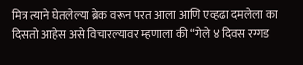मित्र त्याने घेतलेल्या ब्रेक वरून परत आला आणि एव्हढा दमलेला का दिसतो आहेस असे विचारल्यावर म्हणाला की “गेले ४ दिवस रग्गड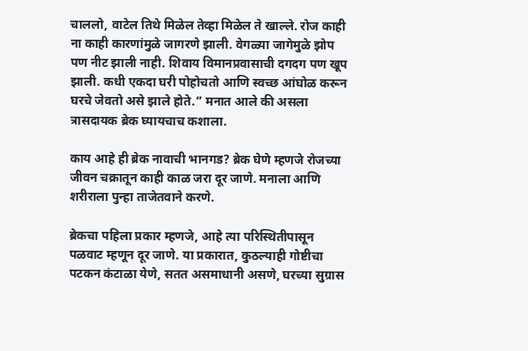चाललो, वाटेल तिथे मिळेल तेव्हा मिळेल ते खाल्ले. रोज काही ना काही कारणांमुळे जागरणे झाली. वेगळ्या जागेमुळे झोप पण नीट झाली नाही. शिवाय विमानप्रवासाची दगदग पण खूप झाली. कधी एकदा घरी पोहोचतो आणि स्वच्छ आंघोळ करून घरचे जेवतो असे झाले होते.” मनात आले की असला त्रासदायक ब्रेक घ्यायचाच कशाला.

काय आहे ही ब्रेक नावाची भानगड? ब्रेक घेणे म्हणजे रोजच्या जीवन चक्रातून काही काळ जरा दूर जाणे. मनाला आणि शरीराला पुन्हा ताजेतवाने करणे.

ब्रेकचा पहिला प्रकार म्हणजे, आहे त्या परिस्थितीपासून पळवाट म्हणून दूर जाणे. या प्रकारात, कुठल्याही गोष्टीचा पटकन कंटाळा येणे, सतत असमाधानी असणे, घरच्या सुग्रास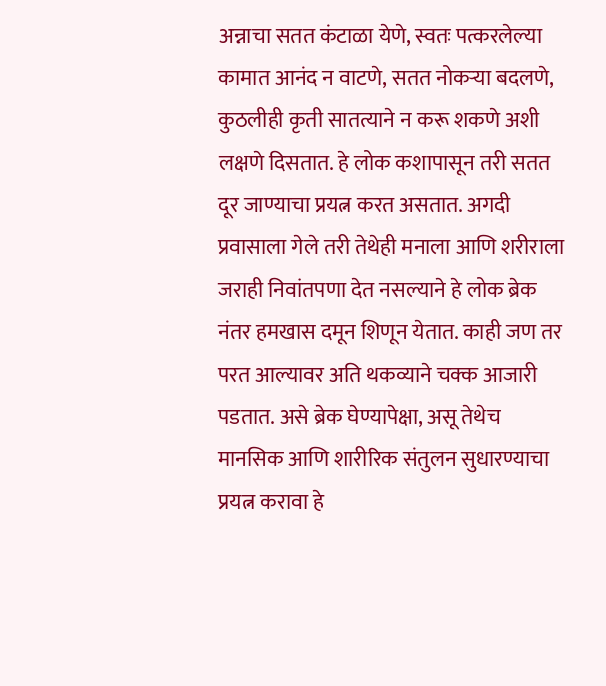अन्नाचा सतत कंटाळा येणे, स्वतः पत्करलेल्या कामात आनंद न वाटणे, सतत नोकऱ्या बदलणे, कुठलीही कृती सातत्याने न करू शकणे अशी लक्षणे दिसतात. हे लोक कशापासून तरी सतत दूर जाण्याचा प्रयत्न करत असतात. अगदी प्रवासाला गेले तरी तेथेही मनाला आणि शरीराला जराही निवांतपणा देत नसल्याने हे लोक ब्रेक नंतर हमखास दमून शिणून येतात. काही जण तर परत आल्यावर अति थकव्याने चक्क आजारी पडतात. असे ब्रेक घेण्यापेक्षा, असू तेथेच  मानसिक आणि शारीरिक संतुलन सुधारण्याचा प्रयत्न करावा हे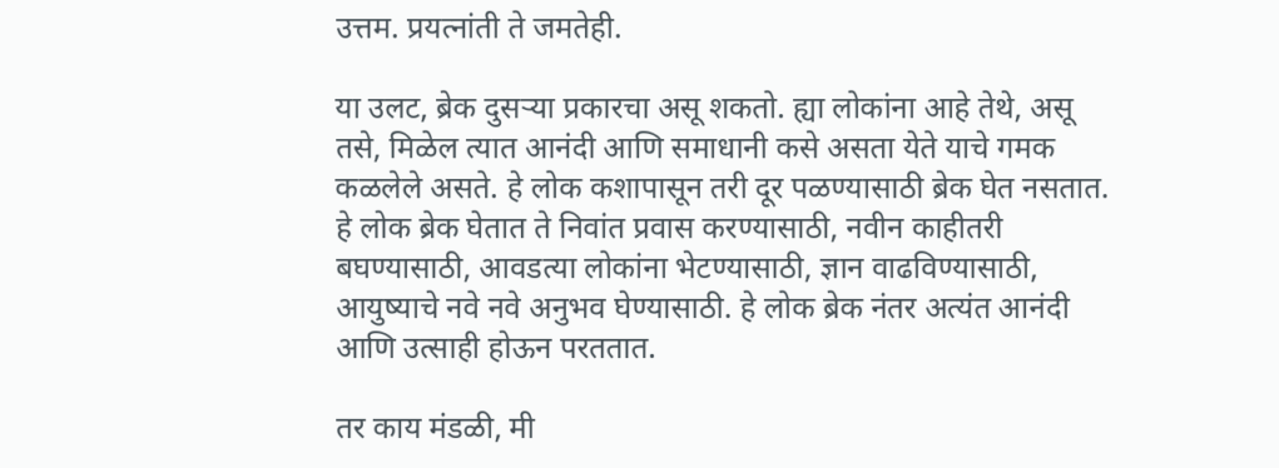उत्तम. प्रयत्नांती ते जमतेही.

या उलट, ब्रेक दुसऱ्या प्रकारचा असू शकतो. ह्या लोकांना आहे तेथे, असू तसे, मिळेल त्यात आनंदी आणि समाधानी कसे असता येते याचे गमक कळलेले असते. हे लोक कशापासून तरी दूर पळण्यासाठी ब्रेक घेत नसतात. हे लोक ब्रेक घेतात ते निवांत प्रवास करण्यासाठी, नवीन काहीतरी बघण्यासाठी, आवडत्या लोकांना भेटण्यासाठी, ज्ञान वाढविण्यासाठी, आयुष्याचे नवे नवे अनुभव घेण्यासाठी. हे लोक ब्रेक नंतर अत्यंत आनंदी आणि उत्साही होऊन परततात.

तर काय मंडळी, मी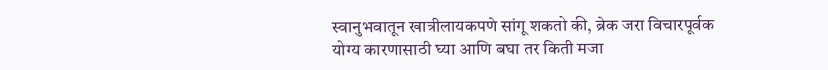स्वानुभवातून खात्रीलायकपणे सांगू शकतो की, ब्रेक जरा विचारपूर्वक योग्य कारणासाठी घ्या आणि बघा तर किती मजा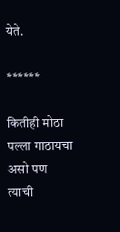येते.

******

कितीही मोठा पल्ला गाठायचा असो पण त्याची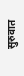सुरुवात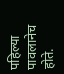पहिल्या पावलानेच होते.